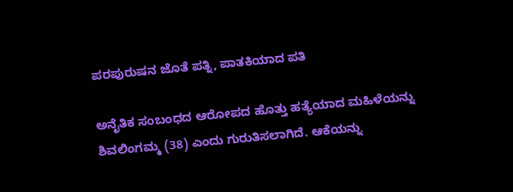ಪರಪುರುಷನ ಜೊತೆ ಪತ್ನಿ, ಪಾತಕಿಯಾದ ಪತಿ

ಅನೈತಿಕ ಸಂಬಂಧದ ಆರೋಪದ ಹೊತ್ತು ಹತ್ಯೆಯಾದ ಮಹಿಳೆಯನ್ನು ಶಿವಲಿಂಗಮ್ಮ (38) ಎಂದು ಗುರುತಿಸಲಾಗಿದೆ. ಆಕೆಯನ್ನು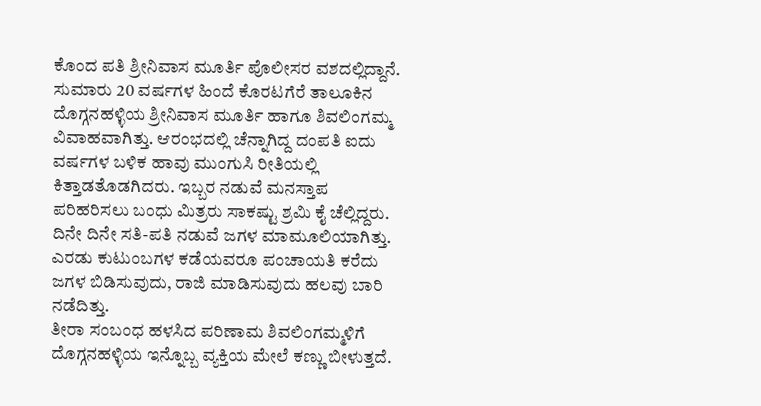ಕೊಂದ ಪತಿ ಶ್ರೀನಿವಾಸ ಮೂರ್ತಿ ಪೊಲೀಸರ ವಶದಲ್ಲಿದ್ದಾನೆ.
ಸುಮಾರು 20 ವರ್ಷಗಳ ಹಿಂದೆ ಕೊರಟಗೆರೆ ತಾಲೂಕಿನ ದೊಗ್ಗನಹಳ್ಳಿಯ ಶ್ರೀನಿವಾಸ ಮೂರ್ತಿ ಹಾಗೂ ಶಿವಲಿಂಗಮ್ಮ ವಿವಾಹವಾಗಿತ್ತು. ಆರಂಭದಲ್ಲಿ ಚೆನ್ನಾಗಿದ್ದ ದಂಪತಿ ಐದು ವರ್ಷಗಳ ಬಳಿಕ ಹಾವು ಮುಂಗುಸಿ ರೀತಿಯಲ್ಲಿ ಕಿತ್ತಾಡತೊಡಗಿದರು. ಇಬ್ಬರ ನಡುವೆ ಮನಸ್ತಾಪ ಪರಿಹರಿಸಲು ಬಂಧು ಮಿತ್ರರು ಸಾಕಷ್ಟು ಶ್ರಮಿ ಕೈ ಚೆಲ್ಲಿದ್ದರು.
ದಿನೇ ದಿನೇ ಸತಿ-ಪತಿ ನಡುವೆ ಜಗಳ ಮಾಮೂಲಿಯಾಗಿತ್ತು. ಎರಡು ಕುಟುಂಬಗಳ ಕಡೆಯವರೂ ಪಂಚಾಯತಿ ಕರೆದು ಜಗಳ ಬಿಡಿಸುವುದು, ರಾಜಿ ಮಾಡಿಸುವುದು ಹಲವು ಬಾರಿ ನಡೆದಿತ್ತು.
ತೀರಾ ಸಂಬಂಧ ಹಳಸಿದ ಪರಿಣಾಮ ಶಿವಲಿಂಗಮ್ಮಳಿಗೆ ದೊಗ್ಗನಹಳ್ಳಿಯ ಇನ್ನೊಬ್ಬ ವ್ಯಕ್ತಿಯ ಮೇಲೆ ಕಣ್ಣು ಬೀಳುತ್ತದೆ.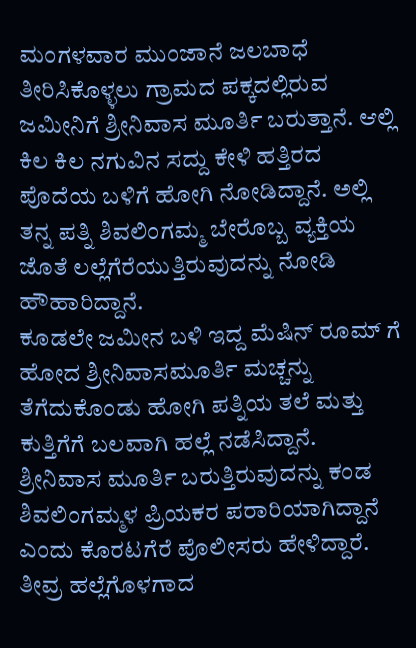ಮಂಗಳವಾರ ಮುಂಜಾನೆ ಜಲಬಾಧೆ ತೀರಿಸಿಕೊಳ್ಳಲು ಗ್ರಾಮದ ಪಕ್ಕದಲ್ಲಿರುವ ಜಮೀನಿಗೆ ಶ್ರೀನಿವಾಸ ಮೂರ್ತಿ ಬರುತ್ತಾನೆ. ಆಲ್ಲಿ ಕಿಲ ಕಿಲ ನಗುವಿನ ಸದ್ದು ಕೇಳಿ ಹತ್ತಿರದ ಪೊದೆಯ ಬಳಿಗೆ ಹೋಗಿ ನೋಡಿದ್ದಾನೆ. ಅಲ್ಲಿ ತನ್ನ ಪತ್ನಿ ಶಿವಲಿಂಗಮ್ಮ ಬೇರೊಬ್ಬ ವ್ಯಕ್ತಿಯ ಜೊತೆ ಲಲ್ಲೆಗೆರೆಯುತ್ತಿರುವುದನ್ನು ನೋಡಿ ಹೌಹಾರಿದ್ದಾನೆ.
ಕೂಡಲೇ ಜಮೀನ ಬಳಿ ಇದ್ದ ಮೆಷಿನ್ ರೂಮ್ ಗೆ ಹೋದ ಶ್ರೀನಿವಾಸಮೂರ್ತಿ ಮಚ್ಚನ್ನು ತೆಗೆದುಕೊಂಡು ಹೋಗಿ ಪತ್ನಿಯ ತಲೆ ಮತ್ತು ಕುತ್ತಿಗೆಗೆ ಬಲವಾಗಿ ಹಲ್ಲೆ ನಡೆಸಿದ್ದಾನೆ. ಶ್ರೀನಿವಾಸ ಮೂರ್ತಿ ಬರುತ್ತಿರುವುದನ್ನು ಕಂಡ ಶಿವಲಿಂಗಮ್ಮಳ ಪ್ರಿಯಕರ ಪರಾರಿಯಾಗಿದ್ದಾನೆ ಎಂದು ಕೊರಟಗೆರೆ ಪೊಲೀಸರು ಹೇಳಿದ್ದಾರೆ.
ತೀವ್ರ ಹಲ್ಲೆಗೊಳಗಾದ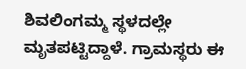ಶಿವಲಿಂಗಮ್ಮ ಸ್ಥಳದಲ್ಲೇ ಮೃತಪಟ್ಟಿದ್ದಾಳೆ. ಗ್ರಾಮಸ್ಥರು ಈ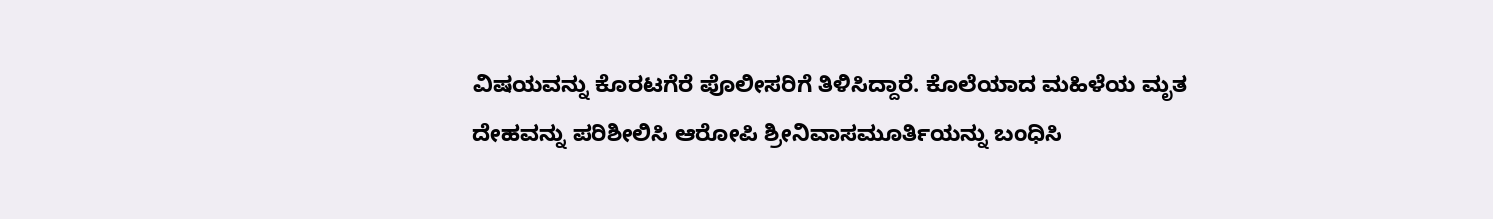ವಿಷಯವನ್ನು ಕೊರಟಗೆರೆ ಪೊಲೀಸರಿಗೆ ತಿಳಿಸಿದ್ದಾರೆ. ಕೊಲೆಯಾದ ಮಹಿಳೆಯ ಮೃತ ದೇಹವನ್ನು ಪರಿಶೀಲಿಸಿ ಆರೋಪಿ ಶ್ರೀನಿವಾಸಮೂರ್ತಿಯನ್ನು ಬಂಧಿಸಿ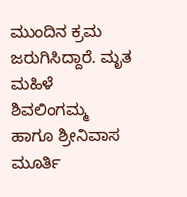ಮುಂದಿನ ಕ್ರಮ ಜರುಗಿಸಿದ್ದಾರೆ. ಮೃತ ಮಹಿಳೆ ಶಿವಲಿಂಗಮ್ಮ ಹಾಗೂ ಶ್ರೀನಿವಾಸ ಮೂರ್ತಿ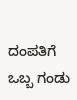ದಂಪತಿಗೆ ಒಬ್ಬ ಗಂಡು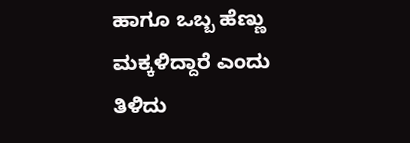ಹಾಗೂ ಒಬ್ಬ ಹೆಣ್ಣು ಮಕ್ಕಳಿದ್ದಾರೆ ಎಂದು ತಿಳಿದು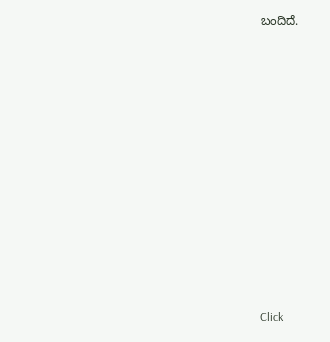ಬಂದಿದೆ.












Click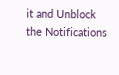it and Unblock the Notifications